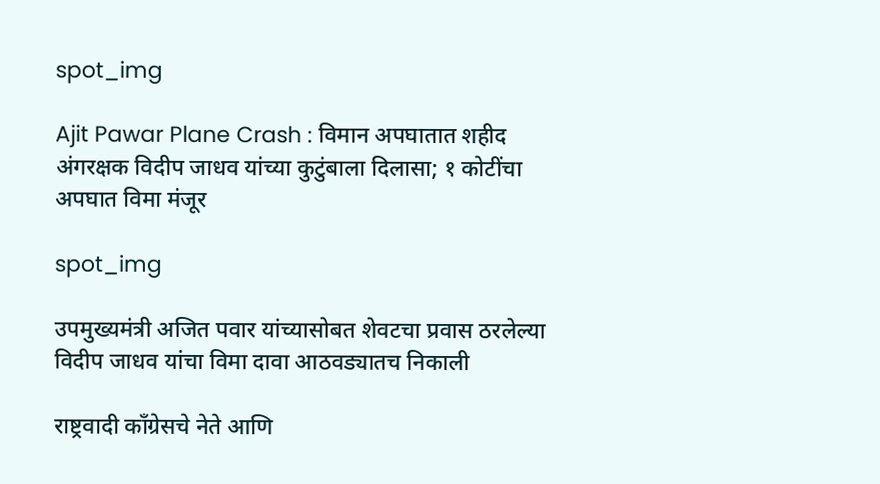spot_img

Ajit Pawar Plane Crash : विमान अपघातात शहीद अंगरक्षक विदीप जाधव यांच्या कुटुंबाला दिलासा; १ कोटींचा अपघात विमा मंजूर

spot_img

उपमुख्यमंत्री अजित पवार यांच्यासोबत शेवटचा प्रवास ठरलेल्या विदीप जाधव यांचा विमा दावा आठवड्यातच निकाली

राष्ट्रवादी काँग्रेसचे नेते आणि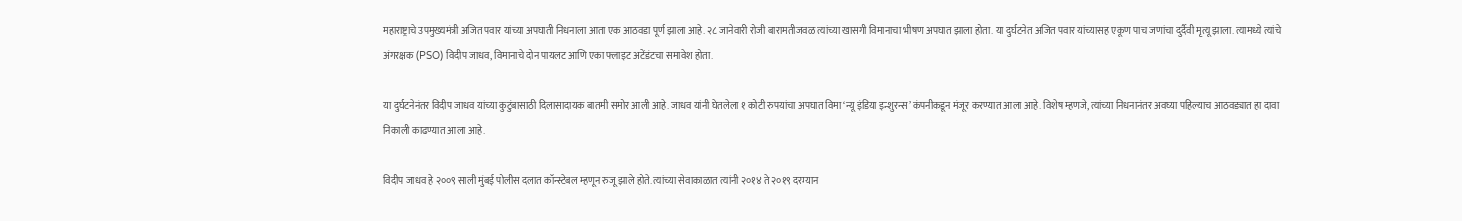महाराष्ट्राचे उपमुख्यमंत्री अजित पवार यांच्या अपघाती निधनाला आता एक आठवडा पूर्ण झाला आहे. २८ जानेवारी रोजी बारामतीजवळ त्यांच्या खासगी विमानाचा भीषण अपघात झाला होता. या दुर्घटनेत अजित पवार यांच्यासह एकूण पाच जणांचा दुर्दैवी मृत्यू झाला. त्यामध्ये त्यांचे अंगरक्षक (PSO) विदीप जाधव, विमानाचे दोन पायलट आणि एका फ्लाइट अटेंडंटचा समावेश होता.

या दुर्घटनेनंतर विदीप जाधव यांच्या कुटुंबासाठी दिलासादायक बातमी समोर आली आहे. जाधव यांनी घेतलेला १ कोटी रुपयांचा अपघात विमा ‘न्यू इंडिया इन्शुरन्स’ कंपनीकडून मंजूर करण्यात आला आहे. विशेष म्हणजे, त्यांच्या निधनानंतर अवघ्या पहिल्याच आठवड्यात हा दावा निकाली काढण्यात आला आहे.

विदीप जाधव हे २००९ साली मुंबई पोलीस दलात कॉन्स्टेबल म्हणून रुजू झाले होते. त्यांच्या सेवाकाळात त्यांनी २०१४ ते २०१९ दरम्यान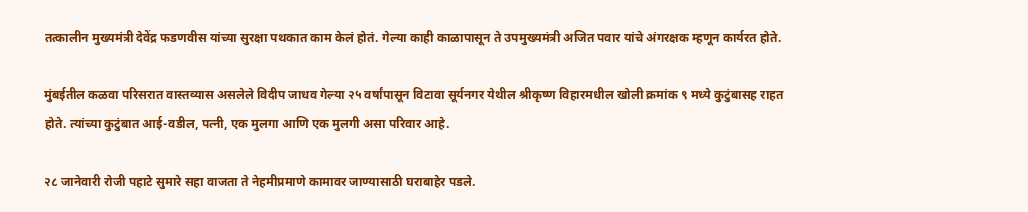तत्कालीन मुख्यमंत्री देवेंद्र फडणवीस यांच्या सुरक्षा पथकात काम केलं होतं. गेल्या काही काळापासून ते उपमुख्यमंत्री अजित पवार यांचे अंगरक्षक म्हणून कार्यरत होते.

मुंबईतील कळवा परिसरात वास्तव्यास असलेले विदीप जाधव गेल्या २५ वर्षांपासून विटावा सूर्यनगर येथील श्रीकृष्ण विहारमधील खोली क्रमांक ९ मध्ये कुटुंबासह राहत होते. त्यांच्या कुटुंबात आई-वडील, पत्नी, एक मुलगा आणि एक मुलगी असा परिवार आहे.

२८ जानेवारी रोजी पहाटे सुमारे सहा वाजता ते नेहमीप्रमाणे कामावर जाण्यासाठी घराबाहेर पडले.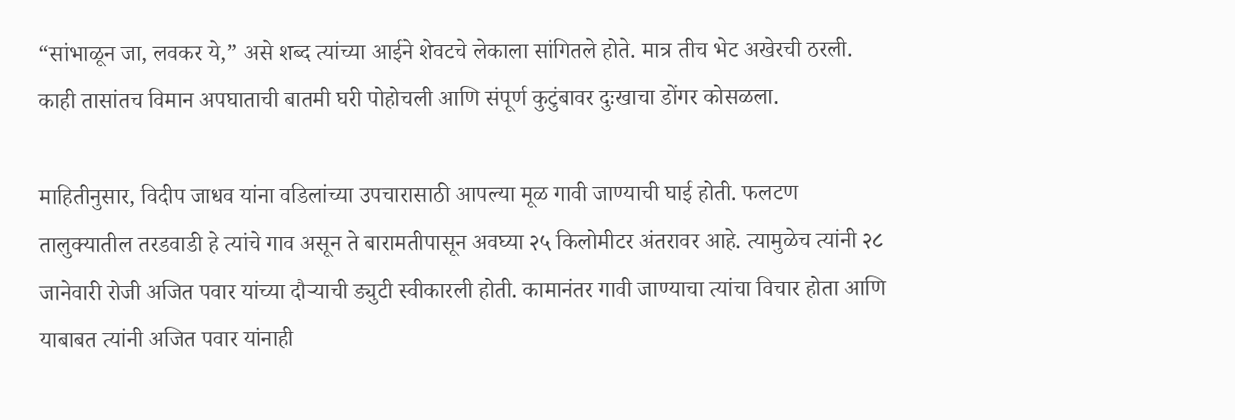“सांभाळून जा, लवकर ये,” असे शब्द त्यांच्या आईने शेवटचे लेकाला सांगितले होते. मात्र तीच भेट अखेरची ठरली. काही तासांतच विमान अपघाताची बातमी घरी पोहोचली आणि संपूर्ण कुटुंबावर दुःखाचा डोंगर कोसळला.

माहितीनुसार, विदीप जाधव यांना वडिलांच्या उपचारासाठी आपल्या मूळ गावी जाण्याची घाई होती. फलटण तालुक्यातील तरडवाडी हे त्यांचे गाव असून ते बारामतीपासून अवघ्या २५ किलोमीटर अंतरावर आहे. त्यामुळेच त्यांनी २८ जानेवारी रोजी अजित पवार यांच्या दौऱ्याची ड्युटी स्वीकारली होती. कामानंतर गावी जाण्याचा त्यांचा विचार होता आणि याबाबत त्यांनी अजित पवार यांनाही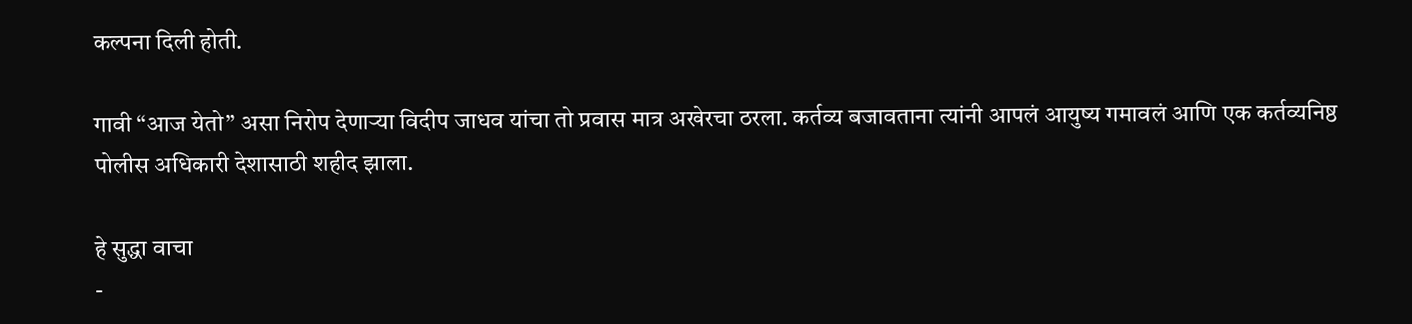कल्पना दिली होती.

गावी “आज येतो” असा निरोप देणाऱ्या विदीप जाधव यांचा तो प्रवास मात्र अखेरचा ठरला. कर्तव्य बजावताना त्यांनी आपलं आयुष्य गमावलं आणि एक कर्तव्यनिष्ठ पोलीस अधिकारी देशासाठी शहीद झाला.

हे सुद्धा वाचा
-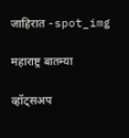जाहिरात -spot_img

महाराष्ट्र बातम्या

व्हॉट्सअप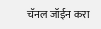चॅनल जॉईन करा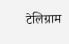टेलिग्राम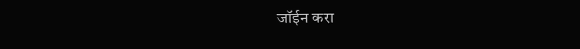जॉईन करा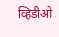व्हिडीओ